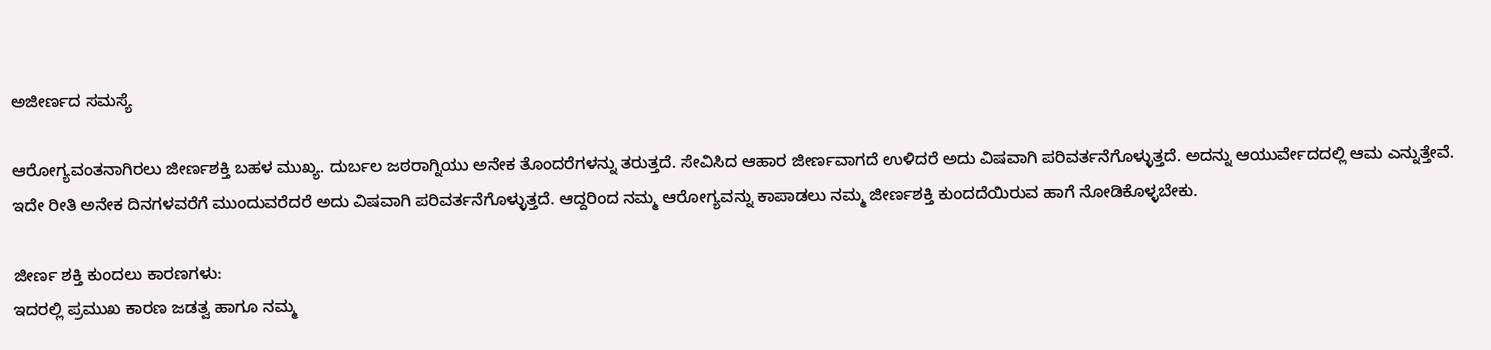ಅಜೀರ್ಣದ ಸಮಸ್ಯೆ

ಆರೋಗ್ಯವಂತನಾಗಿರಲು ಜೀರ್ಣಶಕ್ತಿ ಬಹಳ ಮುಖ್ಯ. ದುರ್ಬಲ ಜಠರಾಗ್ನಿಯು ಅನೇಕ ತೊಂದರೆಗಳನ್ನು ತರುತ್ತದೆ. ಸೇವಿಸಿದ ಆಹಾರ ಜೀರ್ಣವಾಗದೆ ಉಳಿದರೆ ಅದು ವಿಷವಾಗಿ ಪರಿವರ್ತನೆಗೊಳ್ಳುತ್ತದೆ. ಅದನ್ನು ಆಯುರ್ವೇದದಲ್ಲಿ ಆಮ ಎನ್ನುತ್ತೇವೆ. ಇದೇ ರೀತಿ ಅನೇಕ ದಿನಗಳವರೆಗೆ ಮುಂದುವರೆದರೆ ಅದು ವಿಷವಾಗಿ ಪರಿವರ್ತನೆಗೊಳ್ಳುತ್ತದೆ. ಆದ್ದರಿಂದ ನಮ್ಮ ಆರೋಗ್ಯವನ್ನು ಕಾಪಾಡಲು ನಮ್ಮ ಜೀರ್ಣಶಕ್ತಿ ಕುಂದದೆಯಿರುವ ಹಾಗೆ ನೋಡಿಕೊಳ್ಳಬೇಕು.

ಜೀರ್ಣ ಶಕ್ತಿ ಕುಂದಲು ಕಾರಣಗಳು:
ಇದರಲ್ಲಿ ಪ್ರಮುಖ ಕಾರಣ ಜಡತ್ವ ಹಾಗೂ ನಮ್ಮ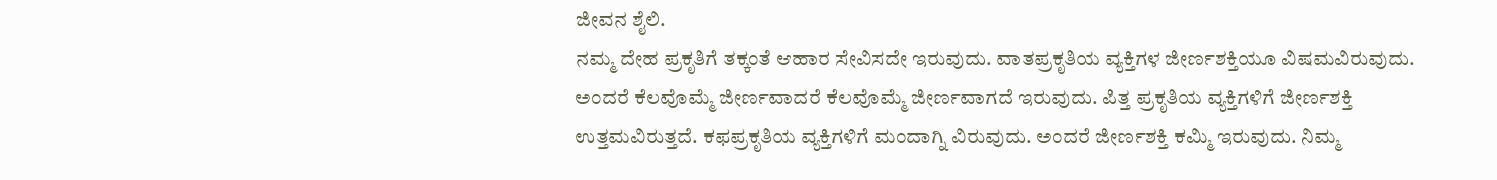ಜೀವನ ಶೈಲಿ.
ನಮ್ಮ ದೇಹ ಪ್ರಕೃತಿಗೆ ತಕ್ಕಂತೆ ಆಹಾರ ಸೇವಿಸದೇ ಇರುವುದು. ವಾತಪ್ರಕೃತಿಯ ವ್ಯಕ್ತಿಗಳ ಜೀರ್ಣಶಕ್ತಿಯೂ ವಿಷಮವಿರುವುದು. ಅಂದರೆ ಕೆಲವೊಮ್ಮೆ ಜೀರ್ಣವಾದರೆ ಕೆಲವೊಮ್ಮೆ ಜೀರ್ಣವಾಗದೆ ಇರುವುದು. ಪಿತ್ತ ಪ್ರಕೃತಿಯ ವ್ಯಕ್ತಿಗಳಿಗೆ ಜೀರ್ಣಶಕ್ತಿ ಉತ್ತಮವಿರುತ್ತದೆ. ಕಫಪ್ರಕೃತಿಯ ವ್ಯಕ್ತಿಗಳಿಗೆ ಮಂದಾಗ್ನಿ ವಿರುವುದು. ಅಂದರೆ ಜೀರ್ಣಶಕ್ತಿ ಕಮ್ಮಿ ಇರುವುದು. ನಿಮ್ಮ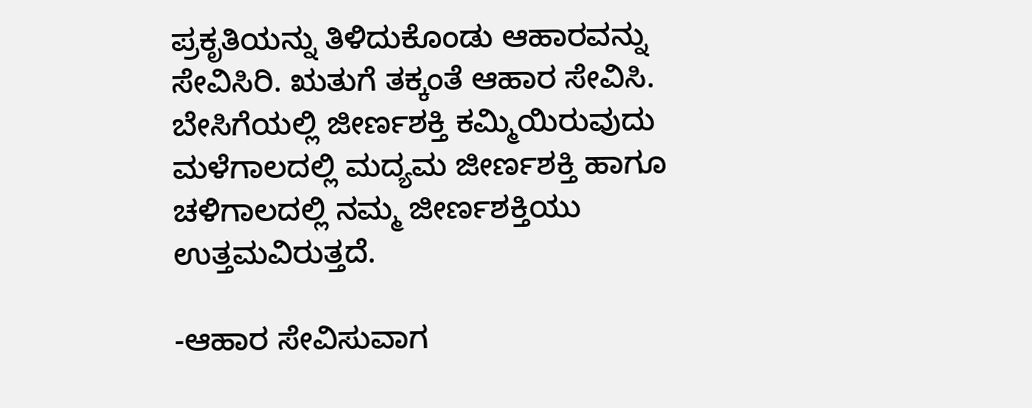ಪ್ರಕೃತಿಯನ್ನು ತಿಳಿದುಕೊಂಡು ಆಹಾರವನ್ನು ಸೇವಿಸಿರಿ. ಋತುಗೆ ತಕ್ಕಂತೆ ಆಹಾರ ಸೇವಿಸಿ. ಬೇಸಿಗೆಯಲ್ಲಿ ಜೀರ್ಣಶಕ್ತಿ ಕಮ್ಮಿಯಿರುವುದು ಮಳೆಗಾಲದಲ್ಲಿ ಮದ್ಯಮ ಜೀರ್ಣಶಕ್ತಿ ಹಾಗೂ ಚಳಿಗಾಲದಲ್ಲಿ ನಮ್ಮ ಜೀರ್ಣಶಕ್ತಿಯು ಉತ್ತಮವಿರುತ್ತದೆ.

-ಆಹಾರ ಸೇವಿಸುವಾಗ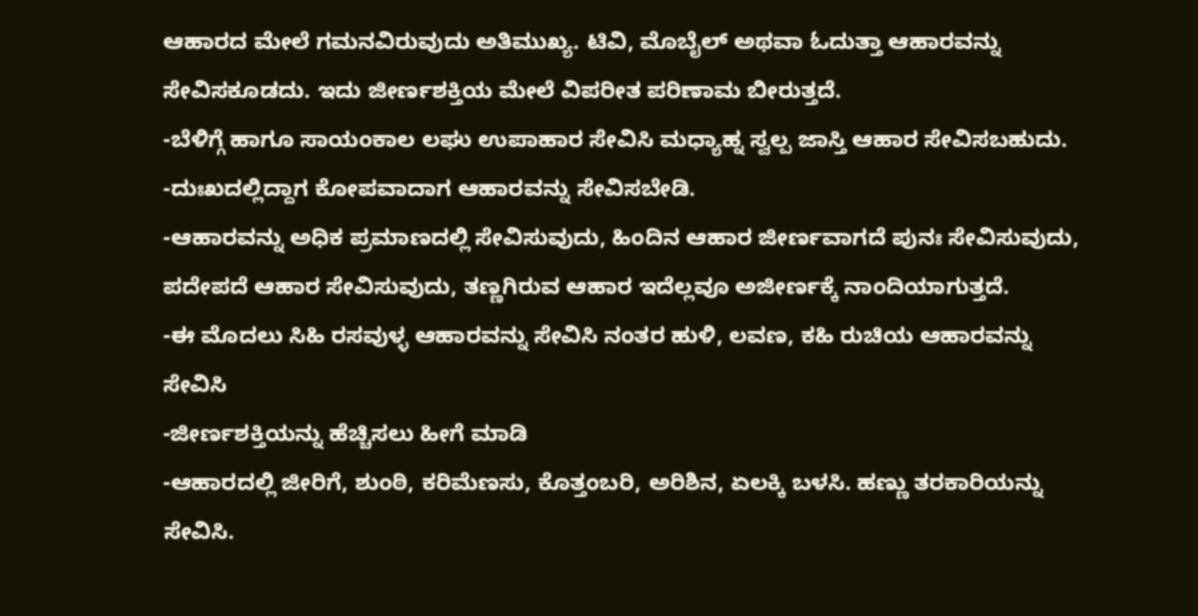ಆಹಾರದ ಮೇಲೆ ಗಮನವಿರುವುದು ಅತಿಮುಖ್ಯ. ಟಿವಿ, ಮೊಬೈಲ್ ಅಥವಾ ಓದುತ್ತಾ ಆಹಾರವನ್ನು ಸೇವಿಸಕೂಡದು. ಇದು ಜೀರ್ಣಶಕ್ತಿಯ ಮೇಲೆ ವಿಪರೀತ ಪರಿಣಾಮ ಬೀರುತ್ತದೆ.
-ಬೆಳಿಗ್ಗೆ ಹಾಗೂ ಸಾಯಂಕಾಲ ಲಘು ಉಪಾಹಾರ ಸೇವಿಸಿ ಮಧ್ಯಾಹ್ನ ಸ್ವಲ್ಪ ಜಾಸ್ತಿ ಆಹಾರ ಸೇವಿಸಬಹುದು.
-ದುಃಖದಲ್ಲಿದ್ದಾಗ ಕೋಪವಾದಾಗ ಆಹಾರವನ್ನು ಸೇವಿಸಬೇಡಿ.
-ಆಹಾರವನ್ನು ಅಧಿಕ ಪ್ರಮಾಣದಲ್ಲಿ ಸೇವಿಸುವುದು, ಹಿಂದಿನ ಆಹಾರ ಜೀರ್ಣವಾಗದೆ ಪುನಃ ಸೇವಿಸುವುದು, ಪದೇಪದೆ ಆಹಾರ ಸೇವಿಸುವುದು, ತಣ್ಣಗಿರುವ ಆಹಾರ ಇದೆಲ್ಲವೂ ಅಜೀರ್ಣಕ್ಕೆ ನಾಂದಿಯಾಗುತ್ತದೆ.
-ಈ ಮೊದಲು ಸಿಹಿ ರಸವುಳ್ಳ ಆಹಾರವನ್ನು ಸೇವಿಸಿ ನಂತರ ಹುಳಿ, ಲವಣ, ಕಹಿ ರುಚಿಯ ಆಹಾರವನ್ನು ಸೇವಿಸಿ
-ಜೀರ್ಣಶಕ್ತಿಯನ್ನು ಹೆಚ್ಚಿಸಲು ಹೀಗೆ ಮಾಡಿ
-ಆಹಾರದಲ್ಲಿ ಜೀರಿಗೆ, ಶುಂಠಿ, ಕರಿಮೆಣಸು, ಕೊತ್ತಂಬರಿ, ಅರಿಶಿನ, ಏಲಕ್ಕಿ ಬಳಸಿ. ಹಣ್ಣು ತರಕಾರಿಯನ್ನು ಸೇವಿಸಿ.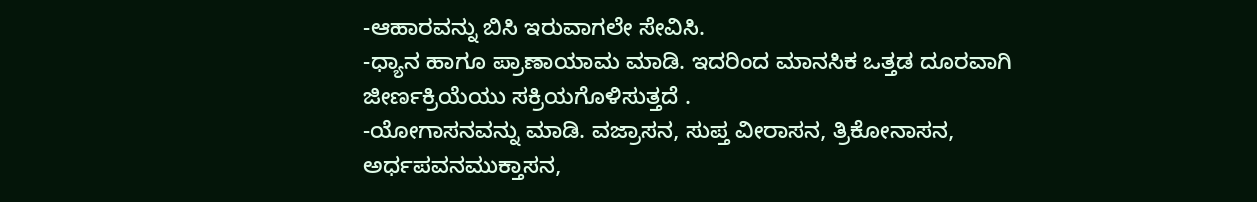-ಆಹಾರವನ್ನು ಬಿಸಿ ಇರುವಾಗಲೇ ಸೇವಿಸಿ.
-ಧ್ಯಾನ ಹಾಗೂ ಪ್ರಾಣಾಯಾಮ ಮಾಡಿ. ಇದರಿಂದ ಮಾನಸಿಕ ಒತ್ತಡ ದೂರವಾಗಿ ಜೀರ್ಣಕ್ರಿಯೆಯು ಸಕ್ರಿಯಗೊಳಿಸುತ್ತದೆ .
-ಯೋಗಾಸನವನ್ನು ಮಾಡಿ. ವಜ್ರಾಸನ, ಸುಪ್ತ ವೀರಾಸನ, ತ್ರಿಕೋನಾಸನ, ಅರ್ಧಪವನಮುಕ್ತಾಸನ,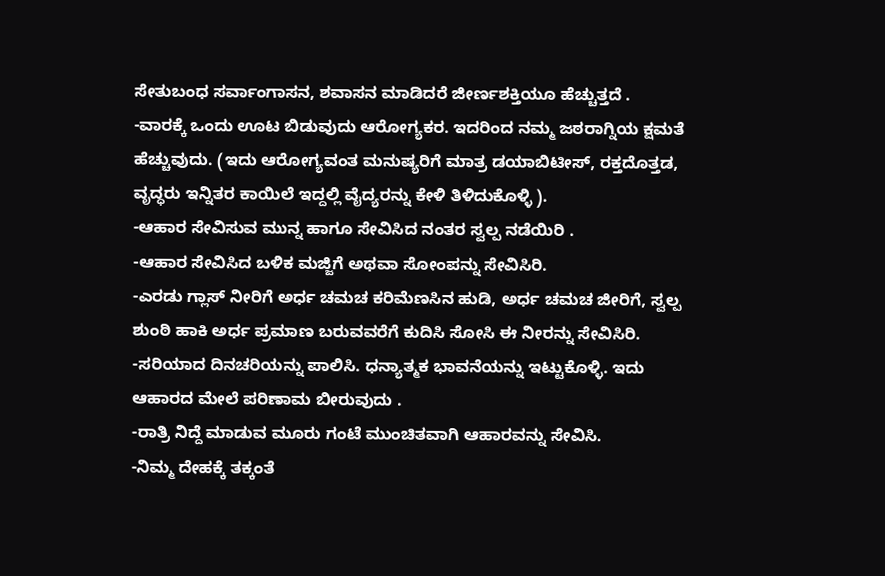ಸೇತುಬಂಧ ಸರ್ವಾಂಗಾಸನ, ಶವಾಸನ ಮಾಡಿದರೆ ಜೀರ್ಣಶಕ್ತಿಯೂ ಹೆಚ್ಚುತ್ತದೆ .
-ವಾರಕ್ಕೆ ಒಂದು ಊಟ ಬಿಡುವುದು ಆರೋಗ್ಯಕರ. ಇದರಿಂದ ನಮ್ಮ ಜಠರಾಗ್ನಿಯ ಕ್ಷಮತೆ ಹೆಚ್ಚುವುದು. (ಇದು ಆರೋಗ್ಯವಂತ ಮನುಷ್ಯರಿಗೆ ಮಾತ್ರ ಡಯಾಬಿಟೀಸ್, ರಕ್ತದೊತ್ತಡ, ವೃದ್ಧರು ಇನ್ನಿತರ ಕಾಯಿಲೆ ಇದ್ದಲ್ಲಿ ವೈದ್ಯರನ್ನು ಕೇಳಿ ತಿಳಿದುಕೊಳ್ಳಿ ).
-ಆಹಾರ ಸೇವಿಸುವ ಮುನ್ನ ಹಾಗೂ ಸೇವಿಸಿದ ನಂತರ ಸ್ವಲ್ಪ ನಡೆಯಿರಿ .
-ಆಹಾರ ಸೇವಿಸಿದ ಬಳಿಕ ಮಜ್ಜಿಗೆ ಅಥವಾ ಸೋಂಪನ್ನು ಸೇವಿಸಿರಿ.
-ಎರಡು ಗ್ಲಾಸ್ ನೀರಿಗೆ ಅರ್ಧ ಚಮಚ ಕರಿಮೆಣಸಿನ ಹುಡಿ, ಅರ್ಧ ಚಮಚ ಜೀರಿಗೆ, ಸ್ವಲ್ಪ ಶುಂಠಿ ಹಾಕಿ ಅರ್ಧ ಪ್ರಮಾಣ ಬರುವವರೆಗೆ ಕುದಿಸಿ ಸೋಸಿ ಈ ನೀರನ್ನು ಸೇವಿಸಿರಿ.
-ಸರಿಯಾದ ದಿನಚರಿಯನ್ನು ಪಾಲಿಸಿ. ಧನ್ಯಾತ್ಮಕ ಭಾವನೆಯನ್ನು ಇಟ್ಟುಕೊಳ್ಳಿ. ಇದು ಆಹಾರದ ಮೇಲೆ ಪರಿಣಾಮ ಬೀರುವುದು .
-ರಾತ್ರಿ ನಿದ್ದೆ ಮಾಡುವ ಮೂರು ಗಂಟೆ ಮುಂಚಿತವಾಗಿ ಆಹಾರವನ್ನು ಸೇವಿಸಿ.
-ನಿಮ್ಮ ದೇಹಕ್ಕೆ ತಕ್ಕಂತೆ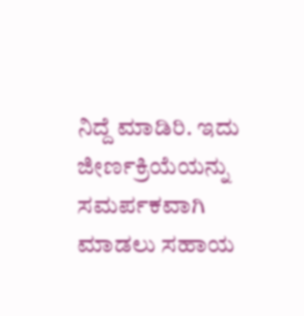ನಿದ್ದೆ ಮಾಡಿರಿ. ಇದು ಜೀರ್ಣಕ್ರಿಯೆಯನ್ನು ಸಮರ್ಪಕವಾಗಿ ಮಾಡಲು ಸಹಾಯ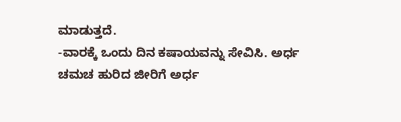ಮಾಡುತ್ತದೆ.
-ವಾರಕ್ಕೆ ಒಂದು ದಿನ ಕಷಾಯವನ್ನು ಸೇವಿಸಿ. ಅರ್ಧ ಚಮಚ ಹುರಿದ ಜೀರಿಗೆ ಅರ್ಧ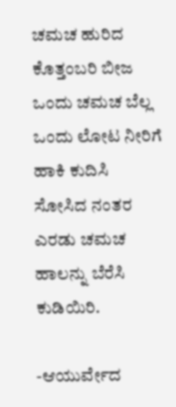ಚಮಚ ಹುರಿದ ಕೊತ್ತಂಬರಿ ಬೀಜ ಒಂದು ಚಮಚ ಬೆಲ್ಲ ಒಂದು ಲೋಟ ನೀರಿಗೆ ಹಾಕಿ ಕುದಿಸಿ ಸೋಸಿದ ನಂತರ ಎರಡು ಚಮಚ ಹಾಲನ್ನು ಬೆರೆಸಿ ಕುಡಿಯಿರಿ.

-ಆಯುರ್ವೇದ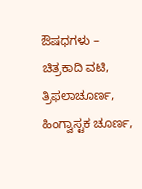ಔಷಧಗಳು – ಚಿತ್ರಕಾದಿ ವಟಿ, ತ್ರಿಫಲಾಚೂರ್ಣ, ಹಿಂಗ್ವಾಸ್ಟಕ ಚೂರ್ಣ,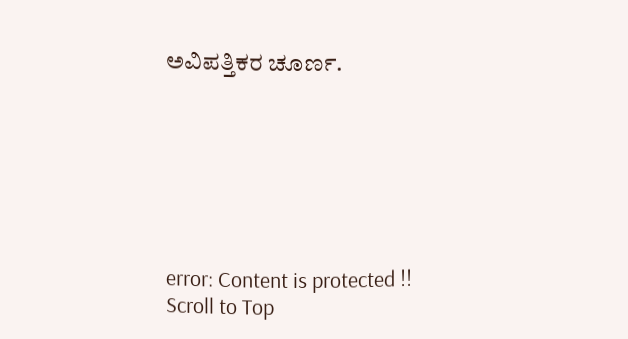ಅವಿಪತ್ತಿಕರ ಚೂರ್ಣ.







error: Content is protected !!
Scroll to Top